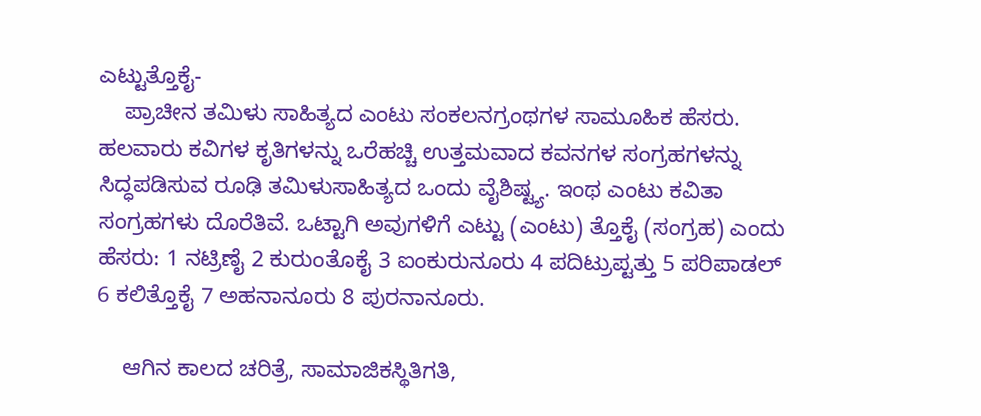ಎಟ್ಟುತ್ತೊಕೈ-
    ಪ್ರಾಚೀನ ತಮಿಳು ಸಾಹಿತ್ಯದ ಎಂಟು ಸಂಕಲನಗ್ರಂಥಗಳ ಸಾಮೂಹಿಕ ಹೆಸರು. ಹಲವಾರು ಕವಿಗಳ ಕೃತಿಗಳನ್ನು ಒರೆಹಚ್ಚಿ ಉತ್ತಮವಾದ ಕವನಗಳ ಸಂಗ್ರಹಗಳನ್ನು ಸಿದ್ಧಪಡಿಸುವ ರೂಢಿ ತಮಿಳುಸಾಹಿತ್ಯದ ಒಂದು ವೈಶಿಷ್ಟ್ಯ. ಇಂಥ ಎಂಟು ಕವಿತಾ ಸಂಗ್ರಹಗಳು ದೊರೆತಿವೆ. ಒಟ್ಟಾಗಿ ಅವುಗಳಿಗೆ ಎಟ್ಟು (ಎಂಟು) ತ್ತೊಕೈ (ಸಂಗ್ರಹ) ಎಂದು ಹೆಸರು: 1 ನಟ್ರಿಣೈ 2 ಕುರುಂತೊಕೈ 3 ಐಂಕುರುನೂರು 4 ಪದಿಟ್ರುಪ್ಟತ್ತು 5 ಪರಿಪಾಡಲ್ 6 ಕಲಿತ್ತೊಕೈ 7 ಅಹನಾನೂರು 8 ಪುರನಾನೂರು.

    ಆಗಿನ ಕಾಲದ ಚರಿತ್ರೆ, ಸಾಮಾಜಿಕಸ್ಥಿತಿಗತಿ,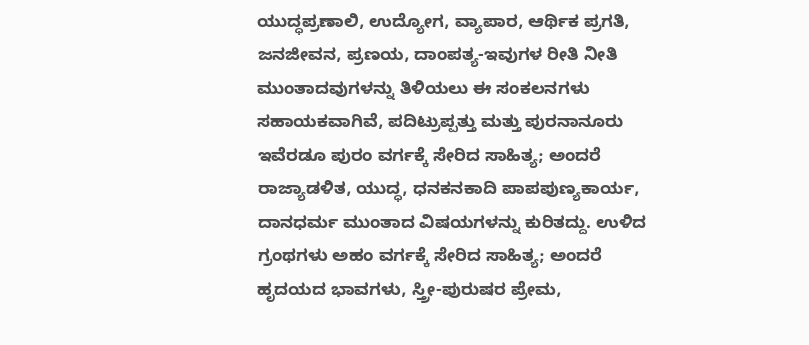ಯುದ್ಧಪ್ರಣಾಲಿ, ಉದ್ಯೋಗ, ವ್ಯಾಪಾರ, ಆರ್ಥಿಕ ಪ್ರಗತಿ, ಜನಜೀವನ, ಪ್ರಣಯ, ದಾಂಪತ್ಯ-ಇವುಗಳ ರೀತಿ ನೀತಿ ಮುಂತಾದವುಗಳನ್ನು ತಿಳಿಯಲು ಈ ಸಂಕಲನಗಳು ಸಹಾಯಕವಾಗಿವೆ, ಪದಿಟ್ರುಪ್ಪತ್ತು ಮತ್ತು ಪುರನಾನೂರು ಇವೆರಡೂ ಪುರಂ ವರ್ಗಕ್ಕೆ ಸೇರಿದ ಸಾಹಿತ್ಯ; ಅಂದರೆ ರಾಜ್ಯಾಡಳಿತ, ಯುದ್ಧ, ಧನಕನಕಾದಿ ಪಾಪಪುಣ್ಯಕಾರ್ಯ, ದಾನಧರ್ಮ ಮುಂತಾದ ವಿಷಯಗಳನ್ನು ಕುರಿತದ್ದು. ಉಳಿದ ಗ್ರಂಥಗಳು ಅಹಂ ವರ್ಗಕ್ಕೆ ಸೇರಿದ ಸಾಹಿತ್ಯ; ಅಂದರೆ ಹೃದಯದ ಭಾವಗಳು, ಸ್ತ್ರೀ-ಪುರುಷರ ಪ್ರೇಮ,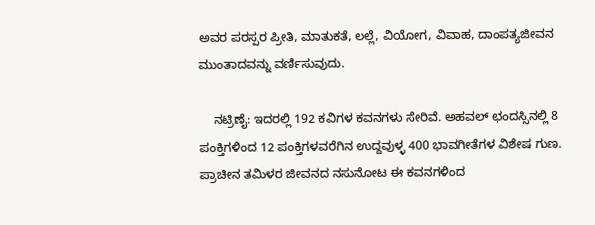ಅವರ ಪರಸ್ಪರ ಪ್ರೀತಿ, ಮಾತುಕತೆ, ಲಲ್ಲೆ, ವಿಯೋಗ, ವಿವಾಹ, ದಾಂಪತ್ಯಜೀವನ ಮುಂತಾದವನ್ನು ವರ್ಣಿಸುವುದು.

    ನಟ್ರಿಣೈ: ಇದರಲ್ಲಿ 192 ಕವಿಗಳ ಕವನಗಳು ಸೇರಿವೆ. ಅಹವಲ್ ಛಂದಸ್ಸಿನಲ್ಲಿ 8 ಪಂಕ್ತಿಗಳಿಂದ 12 ಪಂಕ್ತಿಗಳವರೆಗಿನ ಉದ್ದವುಳ್ಳ 400 ಭಾವಗೀತೆಗಳ ವಿಶೇಷ ಗುಣ. ಪ್ರಾಚೀನ ತಮಿಳರ ಜೀವನದ ನಸುನೋಟ ಈ ಕವನಗಳಿಂದ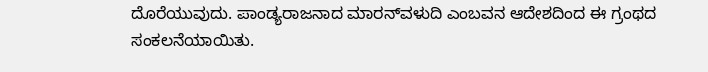ದೊರೆಯುವುದು. ಪಾಂಡ್ಯರಾಜನಾದ ಮಾರನ್‍ವಳುದಿ ಎಂಬವನ ಆದೇಶದಿಂದ ಈ ಗ್ರಂಥದ ಸಂಕಲನೆಯಾಯಿತು.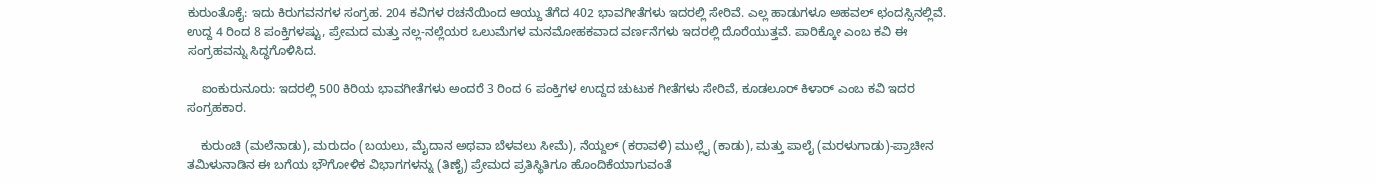ಕುರುಂತೊಕೈ: ಇದು ಕಿರುಗವನಗಳ ಸಂಗ್ರಹ. 204 ಕವಿಗಳ ರಚನೆಯಿಂದ ಆಯ್ದು ತೆಗೆದ 402 ಭಾವಗೀತೆಗಳು ಇದರಲ್ಲಿ ಸೇರಿವೆ. ಎಲ್ಲ ಹಾಡುಗಳೂ ಅಹವಲ್ ಛಂದಸ್ಸಿನಲ್ಲಿವೆ. ಉದ್ದ 4 ರಿಂದ 8 ಪಂಕ್ತಿಗಳಷ್ಟು, ಪ್ರೇಮದ ಮತ್ತು ನಲ್ಲ-ನಲ್ಲೆಯರ ಒಲುಮೆಗಳ ಮನಮೋಹಕವಾದ ವರ್ಣನೆಗಳು ಇದರಲ್ಲಿ ದೊರೆಯುತ್ತವೆ. ಪಾರಿಕ್ಕೋ ಎಂಬ ಕವಿ ಈ ಸಂಗ್ರಹವನ್ನು ಸಿದ್ಧಗೊಳಿಸಿದ.

    ಐಂಕುರುನೂರು: ಇದರಲ್ಲಿ 500 ಕಿರಿಯ ಭಾವಗೀತೆಗಳು ಅಂದರೆ 3 ರಿಂದ 6 ಪಂಕ್ತಿಗಳ ಉದ್ದದ ಚುಟುಕ ಗೀತೆಗಳು ಸೇರಿವೆ, ಕೂಡಲೂರ್ ಕಿಳಾರ್ ಎಂಬ ಕವಿ ಇದರ ಸಂಗ್ರಹಕಾರ.

    ಕುರುಂಚಿ (ಮಲೆನಾಡು), ಮರುದಂ (ಬಯಲು, ಮೈದಾನ ಅಥವಾ ಬೆಳವಲು ಸೀಮೆ), ನೆಯ್ದಲ್ (ಕರಾವಳಿ) ಮುಲ್ಲೈ (ಕಾಡು), ಮತ್ತು ಪಾಲೈ (ಮರಳುಗಾಡು)-ಪ್ರಾಚೀನ ತಮಿಳುನಾಡಿನ ಈ ಬಗೆಯ ಭೌಗೋಳಿಕ ವಿಭಾಗಗಳನ್ನು (ತಿಣೈ) ಪ್ರೇಮದ ಪ್ರತಿಸ್ಥಿತಿಗೂ ಹೊಂದಿಕೆಯಾಗುವಂತೆ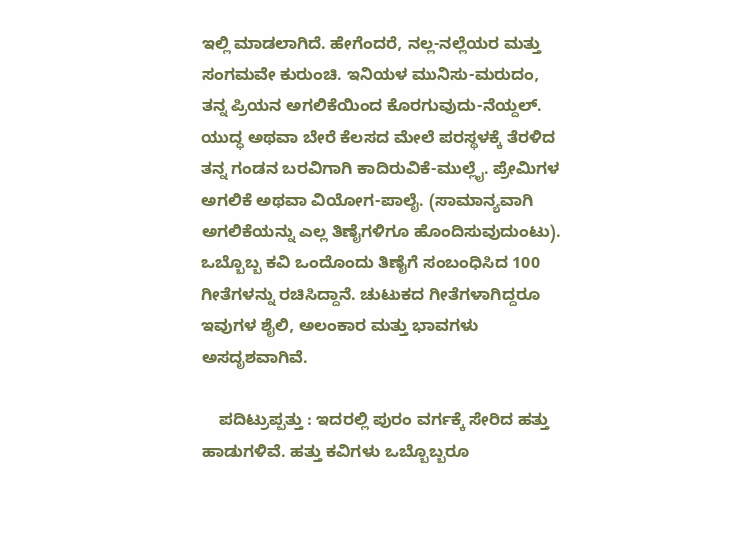ಇಲ್ಲಿ ಮಾಡಲಾಗಿದೆ. ಹೇಗೆಂದರೆ, ನಲ್ಲ-ನಲ್ಲೆಯರ ಮತ್ತು ಸಂಗಮವೇ ಕುರುಂಚಿ. ಇನಿಯಳ ಮುನಿಸು-ಮರುದಂ, ತನ್ನ ಪ್ರಿಯನ ಅಗಲಿಕೆಯಿಂದ ಕೊರಗುವುದು-ನೆಯ್ದಲ್. ಯುದ್ಧ ಅಥವಾ ಬೇರೆ ಕೆಲಸದ ಮೇಲೆ ಪರಸ್ಥಳಕ್ಕೆ ತೆರಳಿದ ತನ್ನ ಗಂಡನ ಬರವಿಗಾಗಿ ಕಾದಿರುವಿಕೆ-ಮುಲ್ಲೈ. ಪ್ರೇಮಿಗಳ ಅಗಲಿಕೆ ಅಥವಾ ವಿಯೋಗ-ಪಾಲೈ. (ಸಾಮಾನ್ಯವಾಗಿ ಅಗಲಿಕೆಯನ್ನು ಎಲ್ಲ ತಿಣೈಗಳಿಗೂ ಹೊಂದಿಸುವುದುಂಟು). ಒಬ್ಬೊಬ್ಬ ಕವಿ ಒಂದೊಂದು ತಿಣೈಗೆ ಸಂಬಂಧಿಸಿದ 100 ಗೀತೆಗಳನ್ನು ರಚಿಸಿದ್ದಾನೆ. ಚುಟುಕದ ಗೀತೆಗಳಾಗಿದ್ದರೂ ಇವುಗಳ ಶೈಲಿ, ಅಲಂಕಾರ ಮತ್ತು ಭಾವಗಳು ಅಸದೃಶವಾಗಿವೆ.

    ಪದಿಟ್ರುಪ್ಪತ್ತು : ಇದರಲ್ಲಿ ಪುರಂ ವರ್ಗಕ್ಕೆ ಸೇರಿದ ಹತ್ತು ಹಾಡುಗಳಿವೆ. ಹತ್ತು ಕವಿಗಳು ಒಬ್ಬೊಬ್ಬರೂ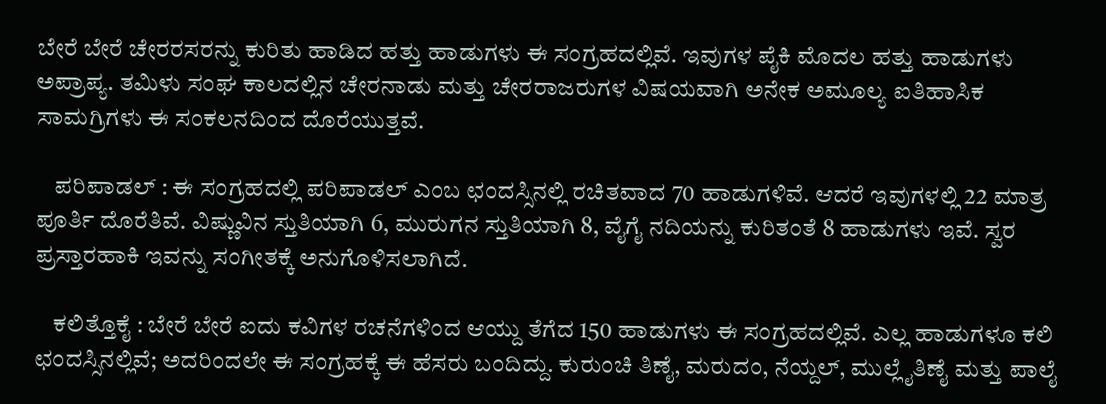ಬೇರೆ ಬೇರೆ ಚೇರರಸರನ್ನು ಕುರಿತು ಹಾಡಿದ ಹತ್ತು ಹಾಡುಗಳು ಈ ಸಂಗ್ರಹದಲ್ಲಿವೆ. ಇವುಗಳ ಪೈಕಿ ಮೊದಲ ಹತ್ತು ಹಾಡುಗಳು ಅಪ್ರಾಪ್ಯ. ತಮಿಳು ಸಂಘ ಕಾಲದಲ್ಲಿನ ಚೇರನಾಡು ಮತ್ತು ಚೇರರಾಜರುಗಳ ವಿಷಯವಾಗಿ ಅನೇಕ ಅಮೂಲ್ಯ ಐತಿಹಾಸಿಕ ಸಾಮಗ್ರಿಗಳು ಈ ಸಂಕಲನದಿಂದ ದೊರೆಯುತ್ತವೆ.

    ಪರಿಪಾಡಲ್ : ಈ ಸಂಗ್ರಹದಲ್ಲಿ ಪರಿಪಾಡಲ್ ಎಂಬ ಛಂದಸ್ಸಿನಲ್ಲಿ ರಚಿತವಾದ 70 ಹಾಡುಗಳಿವೆ. ಆದರೆ ಇವುಗಳಲ್ಲಿ 22 ಮಾತ್ರ ಪೂರ್ತಿ ದೊರೆತಿವೆ. ವಿಷ್ಣುವಿನ ಸ್ತುತಿಯಾಗಿ 6, ಮುರುಗನ ಸ್ತುತಿಯಾಗಿ 8, ವೈಗೈ ನದಿಯನ್ನು ಕುರಿತಂತೆ 8 ಹಾಡುಗಳು ಇವೆ. ಸ್ವರ ಪ್ರಸ್ತಾರಹಾಕಿ ಇವನ್ನು ಸಂಗೀತಕ್ಕೆ ಅನುಗೊಳಿಸಲಾಗಿದೆ.

    ಕಲಿತ್ತೊಕೈ : ಬೇರೆ ಬೇರೆ ಐದು ಕವಿಗಳ ರಚನೆಗಳಿಂದ ಆಯ್ದು ತೆಗೆದ 150 ಹಾಡುಗಳು ಈ ಸಂಗ್ರಹದಲ್ಲಿವೆ. ಎಲ್ಲ ಹಾಡುಗಳೂ ಕಲಿ ಛಂದಸ್ಸಿನಲ್ಲಿವೆ; ಅದರಿಂದಲೇ ಈ ಸಂಗ್ರಹಕ್ಕೆ ಈ ಹೆಸರು ಬಂದಿದ್ದು. ಕುರುಂಚಿ ತಿಣೈ, ಮರುದಂ, ನೆಯ್ದಲ್, ಮುಲ್ಲೈತಿಣೈ ಮತ್ತು ಪಾಲೈ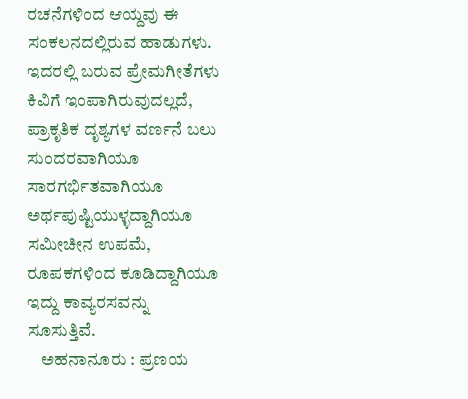ರಚನೆಗಳಿಂದ ಆಯ್ದವು ಈ ಸಂಕಲನದಲ್ಲಿರುವ ಹಾಡುಗಳು. ಇದರಲ್ಲಿ ಬರುವ ಪ್ರೇಮಗೀತೆಗಳು ಕಿವಿಗೆ ಇಂಪಾಗಿರುವುದಲ್ಲದೆ, ಪ್ರಾಕೃತಿಕ ದೃಶ್ಯಗಳ ವರ್ಣನೆ ಬಲು ಸುಂದರವಾಗಿಯೂ ಸಾರಗರ್ಭಿತವಾಗಿಯೂ ಅರ್ಥಪುಷ್ಟಿಯುಳ್ಳದ್ದಾಗಿಯೂ ಸಮೀಚೀನ ಉಪಮೆ, ರೂಪಕಗಳಿಂದ ಕೂಡಿದ್ದಾಗಿಯೂ ಇದ್ದು ಕಾವ್ಯರಸವನ್ನು ಸೂಸುತ್ತಿವೆ.
    ಅಹನಾನೂರು : ಪ್ರಣಯ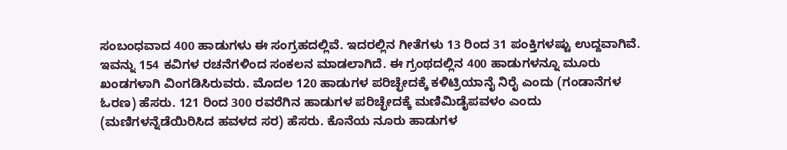ಸಂಬಂಧವಾದ 400 ಹಾಡುಗಳು ಈ ಸಂಗ್ರಹದಲ್ಲಿವೆ. ಇದರಲ್ಲಿನ ಗೀತೆಗಳು 13 ರಿಂದ 31 ಪಂಕ್ತಿಗಳಷ್ಟು ಉದ್ದವಾಗಿವೆ. ಇವನ್ನು 154 ಕವಿಗಳ ರಚನೆಗಳಿಂದ ಸಂಕಲನ ಮಾಡಲಾಗಿದೆ. ಈ ಗ್ರಂಥದಲ್ಲಿನ 400 ಹಾಡುಗಳನ್ನೂ ಮೂರು ಖಂಡಗಳಾಗಿ ವಿಂಗಡಿಸಿರುವರು. ಮೊದಲ 120 ಹಾಡುಗಳ ಪರಿಚ್ಛೇದಕ್ಕೆ ಕಳಿಟ್ರಿಯಾನೈ ನಿರೈ ಎಂದು (ಗಂಡಾನೆಗಳ ಓರಣ) ಹೆಸರು. 121 ರಿಂದ 300 ರವರೆಗಿನ ಹಾಡುಗಳ ಪರಿಚ್ಛೇದಕ್ಕೆ ಮಣಿಮಿಡೈಪವಳಂ ಎಂದು (ಮಣಿಗಳನ್ನೆಡೆಯಿರಿಸಿದ ಹವಳದ ಸರ) ಹೆಸರು. ಕೊನೆಯ ನೂರು ಹಾಡುಗಳ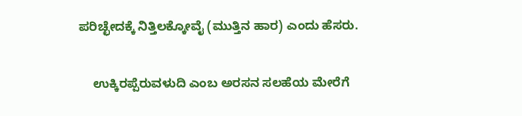ಪರಿಚ್ಛೇದಕ್ಕೆ ನಿತ್ತಿಲಕ್ಕೋವೈ (ಮುತ್ತಿನ ಹಾರ) ಎಂದು ಹೆಸರು.

    ಉಕ್ಕಿರಪ್ಪೆರುವಳುದಿ ಎಂಬ ಅರಸನ ಸಲಹೆಯ ಮೇರೆಗೆ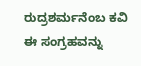ರುದ್ರಶರ್ಮನೆಂಬ ಕವಿ ಈ ಸಂಗ್ರಹವನ್ನು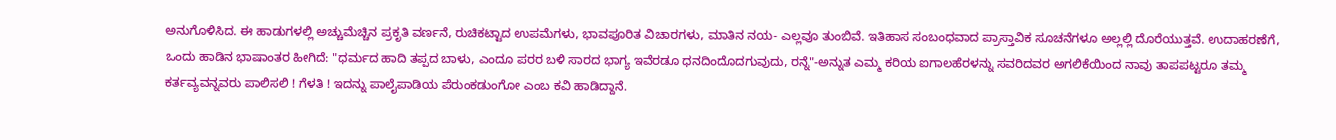ಅನುಗೊಳಿಸಿದ. ಈ ಹಾಡುಗಳಲ್ಲಿ ಅಚ್ಚುಮೆಚ್ಚಿನ ಪ್ರಕೃತಿ ವರ್ಣನೆ, ರುಚಿಕಟ್ಟಾದ ಉಪಮೆಗಳು, ಭಾವಪೂರಿತ ವಿಚಾರಗಳು, ಮಾತಿನ ನಯ- ಎಲ್ಲವೂ ತುಂಬಿವೆ. ಇತಿಹಾಸ ಸಂಬಂಧವಾದ ಪ್ರಾಸ್ತಾವಿಕ ಸೂಚನೆಗಳೂ ಅಲ್ಲಲ್ಲಿ ದೊರೆಯುತ್ತವೆ. ಉದಾಹರಣೆಗೆ, ಒಂದು ಹಾಡಿನ ಭಾಷಾಂತರ ಹೀಗಿದೆ: "ಧರ್ಮದ ಹಾದಿ ತಪ್ಪದ ಬಾಳು, ಎಂದೂ ಪರರ ಬಳಿ ಸಾರದ ಭಾಗ್ಯ ಇವೆರಡೂ ಧನದಿಂದೊದಗುವುದು, ರನ್ನೆ"-ಅನ್ನುತ ಎಮ್ಮ ಕರಿಯ ಐಗಾಲಹೆರಳನ್ನು ಸವರಿದವರ ಅಗಲಿಕೆಯಿಂದ ನಾವು ತಾಪಪಟ್ಟರೂ ತಮ್ಮ ಕರ್ತವ್ಯವನ್ನವರು ಪಾಲಿಸಲಿ ! ಗೆಳತಿ ! ಇದನ್ನು ಪಾಲೈಪಾಡಿಯ ಪೆರುಂಕಡುಂಗೋ ಎಂಬ ಕವಿ ಹಾಡಿದ್ದಾನೆ.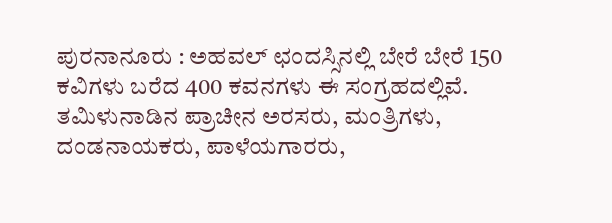ಪುರನಾನೂರು : ಅಹವಲ್ ಛಂದಸ್ಸಿನಲ್ಲಿ ಬೇರೆ ಬೇರೆ 150 ಕವಿಗಳು ಬರೆದ 400 ಕವನಗಳು ಈ ಸಂಗ್ರಹದಲ್ಲಿವೆ. ತಮಿಳುನಾಡಿನ ಪ್ರಾಚೀನ ಅರಸರು, ಮಂತ್ರಿಗಳು, ದಂಡನಾಯಕರು, ಪಾಳೆಯಗಾರರು,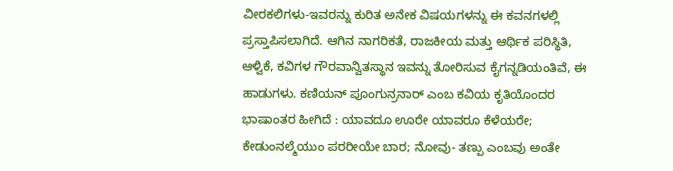ವೀರಕಲಿಗಳು-ಇವರನ್ನು ಕುರಿತ ಅನೇಕ ವಿಷಯಗಳನ್ನು ಈ ಕವನಗಳಲ್ಲಿ ಪ್ರಸ್ತಾಪಿಸಲಾಗಿದೆ. ಆಗಿನ ನಾಗರಿಕತೆ, ರಾಜಕೀಯ ಮತ್ತು ಆರ್ಥಿಕ ಪರಿಸ್ಥಿತಿ, ಆಳ್ವಿಕೆ, ಕವಿಗಳ ಗೌರವಾನ್ವಿತಸ್ಥಾನ ಇವನ್ನು ತೋರಿಸುವ ಕೈಗನ್ನಡಿಯಂತಿವೆ, ಈ ಹಾಡುಗಳು. ಕಣಿಯನ್ ಪೂಂಗುನ್ರನಾರ್ ಎಂಬ ಕವಿಯ ಕೃತಿಯೊಂದರ ಭಾಷಾಂತರ ಹೀಗಿದೆ : ಯಾವದೂ ಊರೇ ಯಾವರೂ ಕೆಳೆಯರೇ; ಕೇಡುಂನಲ್ಮೆಯುಂ ಪರರೀಯೇ ಬಾರ; ನೋವು- ತಣ್ಪು ಎಂಬವು ಅಂತೇ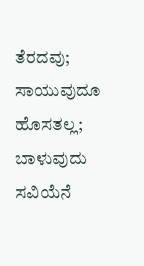ತೆರದವು; ಸಾಯುವುದೂ ಹೊಸತಲ್ಲ; ಬಾಳುವುದು ಸವಿಯೆನೆ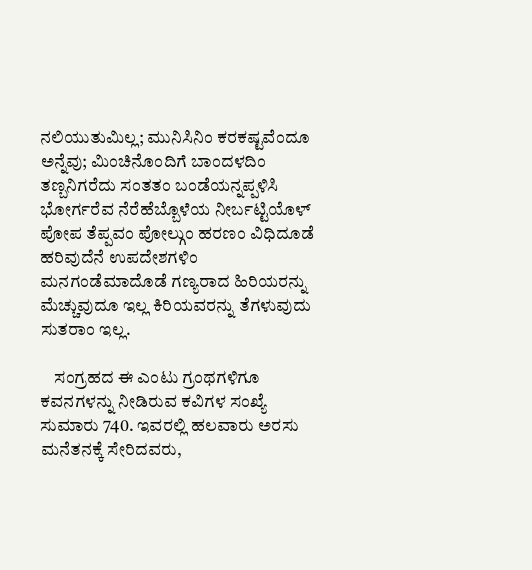ನಲಿಯುತುಮಿಲ್ಲ; ಮುನಿಸಿನಿಂ ಕರಕಷ್ಟವೆಂದೂ ಅನ್ನೆವು; ಮಿಂಚಿನೊಂದಿಗೆ ಬಾಂದಳದಿಂ ತಣ್ಬನಿಗರೆದು ಸಂತತಂ ಬಂಡೆಯನ್ನಪ್ಪಳಿಸಿ ಭೋರ್ಗರೆವ ನೆರೆಹೆಬ್ಬೊಳೆಯ ನೀರ್ಬಟ್ಟಿಯೊಳ್ ಪೋಪ ತೆಪ್ಪವಂ ಪೋಲ್ಗುಂ ಹರಣಂ ವಿಧಿದೂಡೆ ಹರಿವುದೆನೆ ಉಪದೇಶಗಳಿಂ ಮನಗಂಡೆಮಾದೊಡೆ ಗಣ್ಯರಾದ ಹಿರಿಯರನ್ನು ಮೆಚ್ಚುವುದೂ ಇಲ್ಲ ಕಿರಿಯವರನ್ನು ತೆಗಳುವುದು ಸುತರಾಂ ಇಲ್ಲ.

    ಸಂಗ್ರಹದ ಈ ಎಂಟು ಗ್ರಂಥಗಳಿಗೂ ಕವನಗಳನ್ನು ನೀಡಿರುವ ಕವಿಗಳ ಸಂಖ್ಯೆ ಸುಮಾರು 740. ಇವರಲ್ಲಿ ಹಲವಾರು ಅರಸು ಮನೆತನಕ್ಕೆ ಸೇರಿದವರು,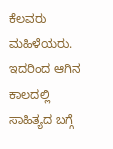ಕೆಲವರು ಮಹಿಳೆಯರು. ಇದರಿಂದ ಆಗಿನ ಕಾಲದಲ್ಲಿ ಸಾಹಿತ್ಯದ ಬಗ್ಗೆ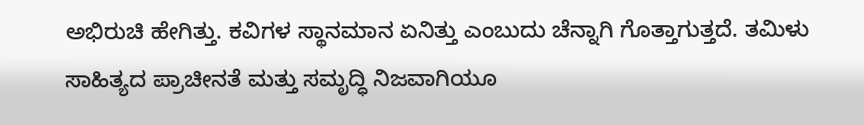ಅಭಿರುಚಿ ಹೇಗಿತ್ತು. ಕವಿಗಳ ಸ್ಥಾನಮಾನ ಏನಿತ್ತು ಎಂಬುದು ಚೆನ್ನಾಗಿ ಗೊತ್ತಾಗುತ್ತದೆ. ತಮಿಳು ಸಾಹಿತ್ಯದ ಪ್ರಾಚೀನತೆ ಮತ್ತು ಸಮೃದ್ಧಿ ನಿಜವಾಗಿಯೂ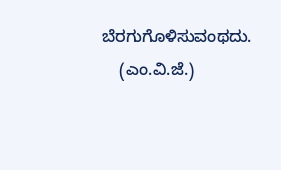ಬೆರಗುಗೊಳಿಸುವಂಥದು.
    (ಎಂ.ವಿ.ಜೆ.)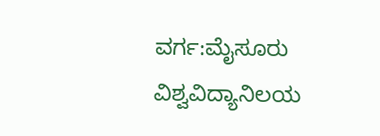ವರ್ಗ:ಮೈಸೂರು ವಿಶ್ವವಿದ್ಯಾನಿಲಯ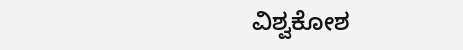ವಿಶ್ವಕೋಶ